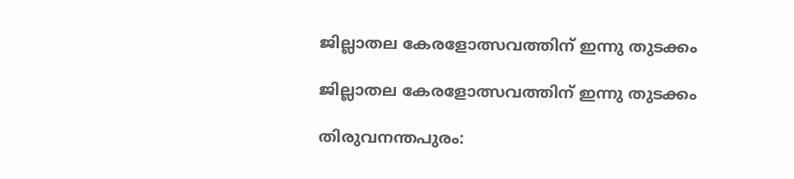ജില്ലാതല കേരളോത്സവത്തിന് ഇന്നു തുടക്കം

ജില്ലാതല കേരളോത്സവത്തിന് ഇന്നു തുടക്കം

തിരുവനന്തപുരം: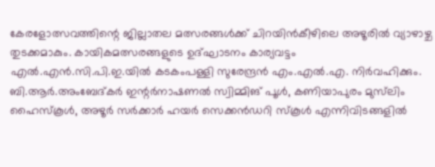കേരളോത്സവത്തിന്റെ ജില്ലാതല മത്സരങ്ങൾക്ക് ചിറയിൻകീഴിലെ അഴൂരിൽ വ്യാഴാഴ്ച തുടക്കമാകും. കായികമത്സരങ്ങളുടെ ഉദ്ഘാടനം കാര്യവട്ടം എൽ.എൻ.സി.പി.ഇ.യിൽ കടകംപള്ളി സുരേന്ദ്രൻ എം.എൽ.എ. നിർവഹിക്കും. ബി.ആർ.അംബേദ്കർ ഇന്റർനാഷണൽ സ്വിമ്മിങ് പൂൾ, കണിയാപുരം മുസ്‌ലിം ഹൈസ്‌കൂൾ, അഴൂർ സർക്കാർ ഹയർ സെക്കൻഡറി സ്‌കൂൾ എന്നിവിടങ്ങളിൽ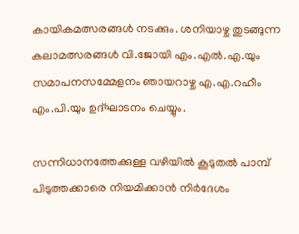കായികമത്സരങ്ങൾ നടക്കും. ശനിയാഴ്ച തുടങ്ങുന്ന കലാമത്സരങ്ങൾ വി.ജോയി എം.എൽ.എ.യും സമാപനസമ്മേളനം ഞായറാഴ്ച എ.എ.റഹീം എം.പി.യും ഉദ്ഘാടനം ചെയ്യും.

സന്നിധാനത്തേക്കുള്ള വഴിയിൽ കൂടുതൽ പാമ്പ് പിടുത്തക്കാരെ നിയമിക്കാൻ നിർദേശം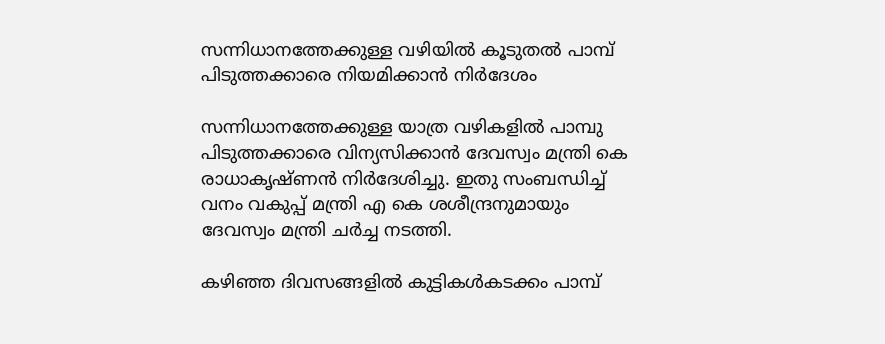സന്നിധാനത്തേക്കുള്ള വഴിയിൽ കൂടുതൽ പാമ്പ് പിടുത്തക്കാരെ നിയമിക്കാൻ നിർദേശം

സന്നിധാനത്തേക്കുള്ള യാത്ര വഴികളിൽ പാമ്പു പിടുത്തക്കാരെ വിന്യസിക്കാൻ ദേവസ്വം മന്ത്രി കെ രാധാകൃഷ്ണൻ നിർദേശിച്ചു. ഇതു സംബന്ധിച്ച് വനം വകുപ്പ് മന്ത്രി എ കെ ശശീന്ദ്രനുമായും ദേവസ്വം മന്ത്രി ചർച്ച നടത്തി.

കഴിഞ്ഞ ദിവസങ്ങളിൽ കുട്ടികൾകടക്കം പാമ്പ്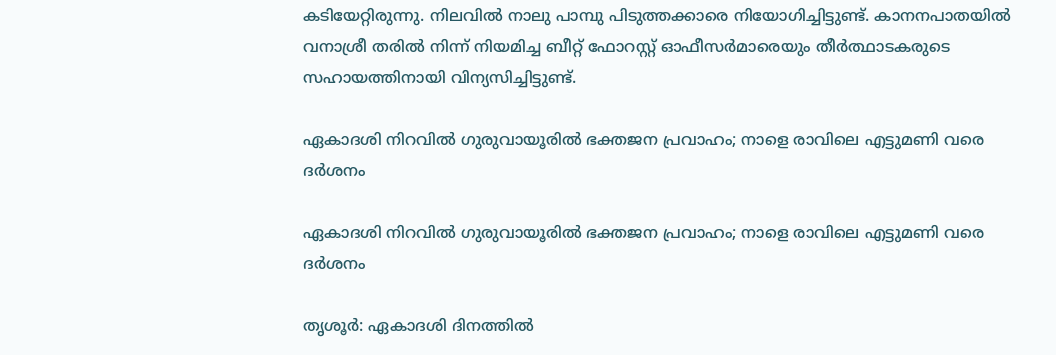കടിയേറ്റിരുന്നു. നിലവിൽ നാലു പാമ്പു പിടുത്തക്കാരെ നിയോഗിച്ചിട്ടുണ്ട്. കാനനപാതയിൽ വനാശ്രീ തരിൽ നിന്ന് നിയമിച്ച ബീറ്റ് ഫോറസ്റ്റ് ഓഫീസർമാരെയും തീർത്ഥാടകരുടെ സഹായത്തിനായി വിന്യസിച്ചിട്ടുണ്ട്.

ഏകാദശി നിറവില്‍ ഗുരുവായൂരിൽ ഭക്തജന പ്രവാഹം; നാളെ രാവിലെ എട്ടുമണി വരെ ദര്‍ശനം

ഏകാദശി നിറവില്‍ ഗുരുവായൂരിൽ ഭക്തജന പ്രവാഹം; നാളെ രാവിലെ എട്ടുമണി വരെ ദര്‍ശനം

തൃശൂര്‍: ഏകാദശി ദിനത്തില്‍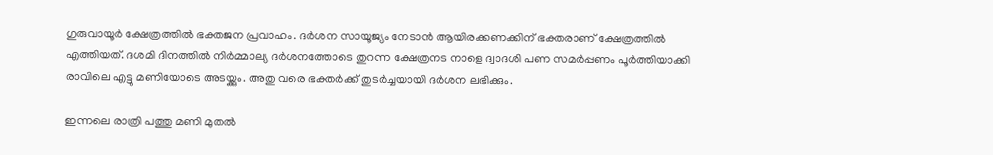ഗുരുവായൂര്‍ ക്ഷേത്രത്തില്‍ ഭക്തജന പ്രവാഹം. ദര്‍ശന സായൂജ്യം നേടാന്‍ ആയിരക്കണക്കിന് ഭക്തരാണ് ക്ഷേത്രത്തില്‍ എത്തിയത്. ദശമി ദിനത്തില്‍ നിര്‍മ്മാല്യ ദര്‍ശനത്തോടെ തുറന്ന ക്ഷേത്രനട നാളെ ദ്വാദശി പണ സമര്‍പ്പണം പൂര്‍ത്തിയാക്കി രാവിലെ എട്ടു മണിയോടെ അടയ്ക്കും. അതു വരെ ഭക്തര്‍ക്ക് തുടര്‍ച്ചയായി ദര്‍ശന ലഭിക്കും.

ഇന്നലെ രാത്രി പത്തു മണി മുതല്‍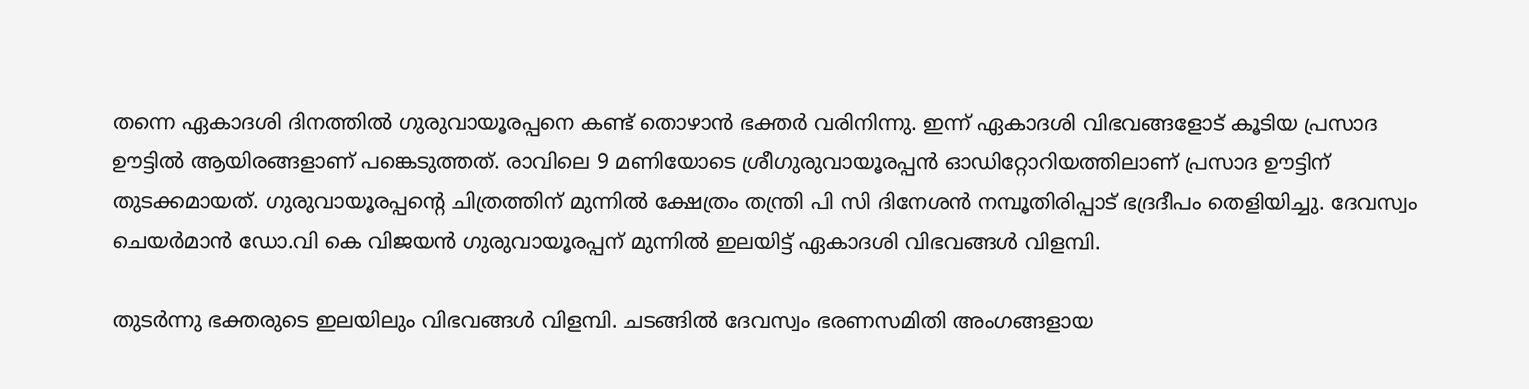തന്നെ ഏകാദശി ദിനത്തില്‍ ഗുരുവായൂരപ്പനെ കണ്ട് തൊഴാന്‍ ഭക്തര്‍ വരിനിന്നു. ഇന്ന് ഏകാദശി വിഭവങ്ങളോട് കൂടിയ പ്രസാദ ഊട്ടില്‍ ആയിരങ്ങളാണ് പങ്കെടുത്തത്. രാവിലെ 9 മണിയോടെ ശ്രീഗുരുവായൂരപ്പന്‍ ഓഡിറ്റോറിയത്തിലാണ് പ്രസാദ ഊട്ടിന് തുടക്കമായത്. ഗുരുവായൂരപ്പന്റെ ചിത്രത്തിന് മുന്നില്‍ ക്ഷേത്രം തന്ത്രി പി സി ദിനേശന്‍ നമ്പൂതിരിപ്പാട് ഭദ്രദീപം തെളിയിച്ചു. ദേവസ്വം ചെയര്‍മാന്‍ ഡോ.വി കെ വിജയന്‍ ഗുരുവായൂരപ്പന് മുന്നില്‍ ഇലയിട്ട് ഏകാദശി വിഭവങ്ങള്‍ വിളമ്പി.

തുടര്‍ന്നു ഭക്തരുടെ ഇലയിലും വിഭവങ്ങള്‍ വിളമ്പി. ചടങ്ങില്‍ ദേവസ്വം ഭരണസമിതി അംഗങ്ങളായ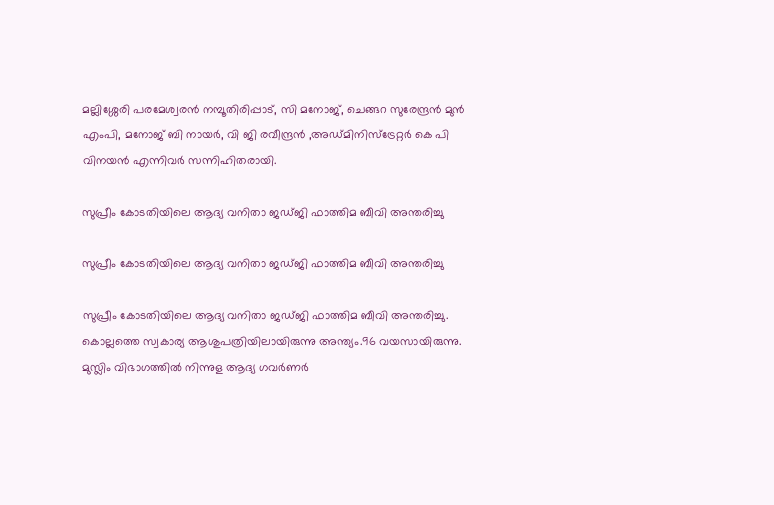മല്ലിശ്ശേരി പരമേശ്വരന്‍ നമ്പൂതിരിപ്പാട്, സി മനോജ്, ചെങ്ങറ സുരേന്ദ്രന്‍ മുന്‍ എംപി, മനോജ് ബി നായര്‍, വി ജി രവീന്ദ്രന്‍ ,അഡ്മിനിസ്‌ട്രേറ്റര്‍ കെ പി വിനയന്‍ എന്നിവര്‍ സന്നിഹിതരായി.

സുപ്രീം കോടതിയിലെ ആദ്യ വനിതാ ജഡ്ജി ഫാത്തിമ ബീവി അന്തരിച്ചു

സുപ്രീം കോടതിയിലെ ആദ്യ വനിതാ ജഡ്ജി ഫാത്തിമ ബീവി അന്തരിച്ചു

സുപ്രീം കോടതിയിലെ ആദ്യ വനിതാ ജഡ്ജി ഫാത്തിമ ബീവി അന്തരിച്ചു. കൊല്ലത്തെ സ്വകാര്യ ആശുപത്രിയിലായിരുന്നു അന്ത്യം.96 വയസായിരുന്നു. മുസ്ലിം വിഭാഗത്തിൽ നിന്നുള ആദ്യ ഗവർണർ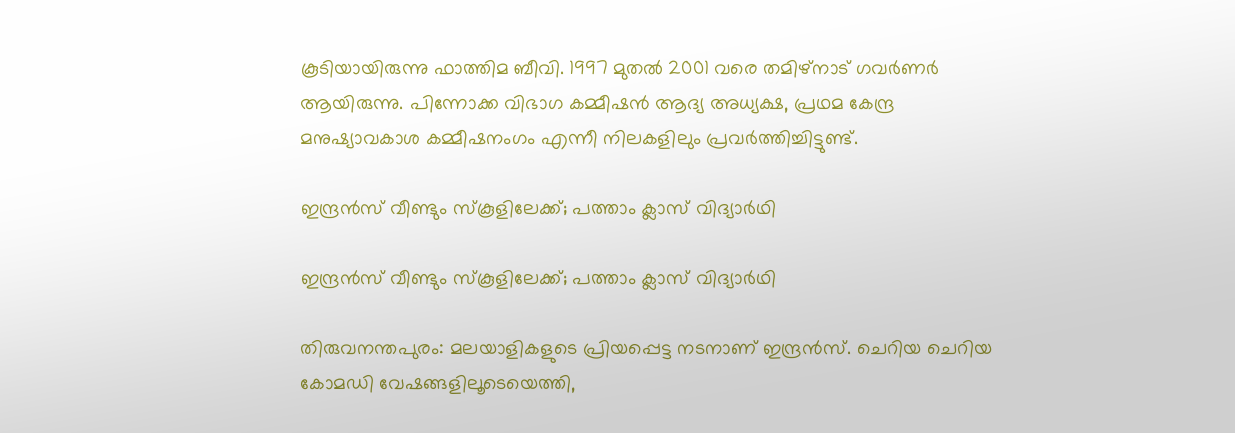കൂടിയായിരുന്നു ഫാത്തിമ ബീവി. 1997 മുതൽ 2001 വരെ തമിഴ്നാട് ഗവർണർ ആയിരുന്നു. പിന്നോക്ക വിഭാഗ കമ്മീഷൻ ആദ്യ അധ്യക്ഷ, പ്രഥമ കേന്ദ്ര മനുഷ്യാവകാശ കമ്മീഷനംഗം എന്നീ നിലകളിലും പ്രവർത്തിച്ചിട്ടുണ്ട്.

ഇന്ദ്രന്‍സ് വീണ്ടും സ്‌കൂളിലേക്ക്; പത്താം ക്ലാസ് വിദ്യാര്‍ഥി

ഇന്ദ്രന്‍സ് വീണ്ടും സ്‌കൂളിലേക്ക്; പത്താം ക്ലാസ് വിദ്യാര്‍ഥി

തിരുവനന്തപുരം: മലയാളികളുടെ പ്രിയപ്പെട്ട നടനാണ് ഇന്ദ്രന്‍സ്. ചെറിയ ചെറിയ കോമഡി വേഷങ്ങളിലൂടെയെത്തി,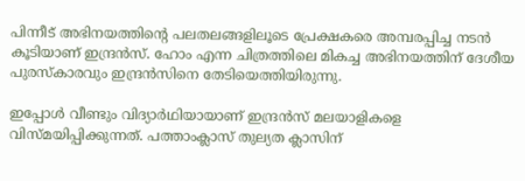പിന്നീട് അഭിനയത്തിന്റെ പലതലങ്ങളിലൂടെ പ്രേക്ഷകരെ അമ്പരപ്പിച്ച നടന്‍ കൂടിയാണ് ഇന്ദ്രന്‍സ്. ഹോം എന്ന ചിത്രത്തിലെ മികച്ച അഭിനയത്തിന് ദേശീയ പുരസ്‌കാരവും ഇന്ദ്രന്‍സിനെ തേടിയെത്തിയിരുന്നു.

ഇപ്പോള്‍ വീണ്ടും വിദ്യാര്‍ഥിയായാണ് ഇന്ദ്രന്‍സ് മലയാളികളെ വിസ്മയിപ്പിക്കുന്നത്. പത്താംക്ലാസ് തുല്യത ക്ലാസിന്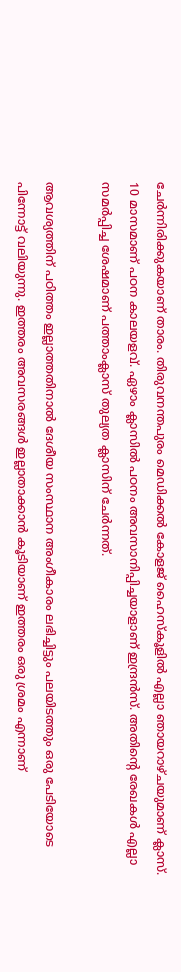ചേര്‍ന്നിരിക്കുകയാണ് താരം. തിരുവനന്തപുരം മെഡിക്കല്‍ കോളജ് ഹൈസ്‌കൂളില്‍ എല്ലാ ഞായറാഴ്ചയുമാണ് ക്ലാസ്. 10 മാസമാണ് പഠന കാലയളവ്. ഏഴാം ക്ലാസില്‍ പഠനം അവസാനിപ്പിച്ചയാളാണ് ഇന്ദ്രന്‍സ്. അതിന്റെ രേഖകള്‍ എല്ലാ സമര്‍പ്പിച്ച ശേഷമാണ് പത്താംക്ലാസ് തുല്യത ക്ലാസിന് ചേര്‍ന്നത്.

ആവശ്യത്തിന് പഠിത്തം ഇല്ലാത്തതിനാല്‍ ദേശീയ സംസ്ഥാന അംഗീകാരം ലഭിച്ചിട്ടും പലയിടത്തും ഒരു പേടിയോടെ പിന്നോട്ട് വലിയുന്നു. ഇത്തരം അവസരങ്ങള്‍ ഇല്ലാതാക്കാന്‍ കൂടിയാണ് ഇത്തരം ഒരു ശ്രമം എന്നാണ്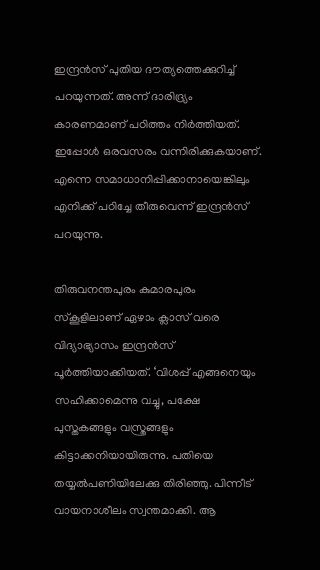ഇന്ദ്രന്‍സ് പുതിയ ദൗത്യത്തെക്കുറിച്ച് പറയുന്നത്. അന്ന് ദാരിദ്ര്യം കാരണമാണ് പഠിത്തം നിര്‍ത്തിയത്. ഇപ്പോള്‍ ഒരവസരം വന്നിരിക്കുകയാണ്. എന്നെ സമാധാനിപ്പിക്കാനായെങ്കിലും എനിക്ക് പഠിച്ചേ തീരുവെന്ന് ഇന്ദ്രന്‍സ് പറയുന്നു.

തിരുവനന്തപുരം കുമാരപുരം സ്‌കൂളിലാണ് ഏഴാം ക്ലാസ് വരെ വിദ്യാഭ്യാസം ഇന്ദ്രന്‍സ് പൂര്‍ത്തിയാക്കിയത്. ‘വിശപ്പ് എങ്ങനെയും സഹിക്കാമെന്നു വച്ചു, പക്ഷേ പുസ്തകങ്ങളും വസ്ത്രങ്ങളും കിട്ടാക്കനിയായിരുന്നു. പതിയെ തയ്യല്‍പണിയിലേക്കു തിരിഞ്ഞു. പിന്നീട് വായനാശീലം സ്വന്തമാക്കി. ആ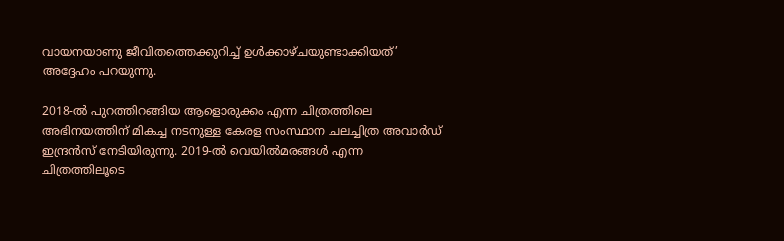വായനയാണു ജീവിതത്തെക്കുറിച്ച് ഉള്‍ക്കാഴ്ചയുണ്ടാക്കിയത്’ അദ്ദേഹം പറയുന്നു.

2018-ല്‍ പുറത്തിറങ്ങിയ ആളൊരുക്കം എന്ന ചിത്രത്തിലെ അഭിനയത്തിന് മികച്ച നടനുള്ള കേരള സംസ്ഥാന ചലച്ചിത്ര അവാര്‍ഡ് ഇന്ദ്രന്‍സ് നേടിയിരുന്നു. 2019-ല്‍ വെയില്‍മരങ്ങള്‍ എന്ന ചിത്രത്തിലൂടെ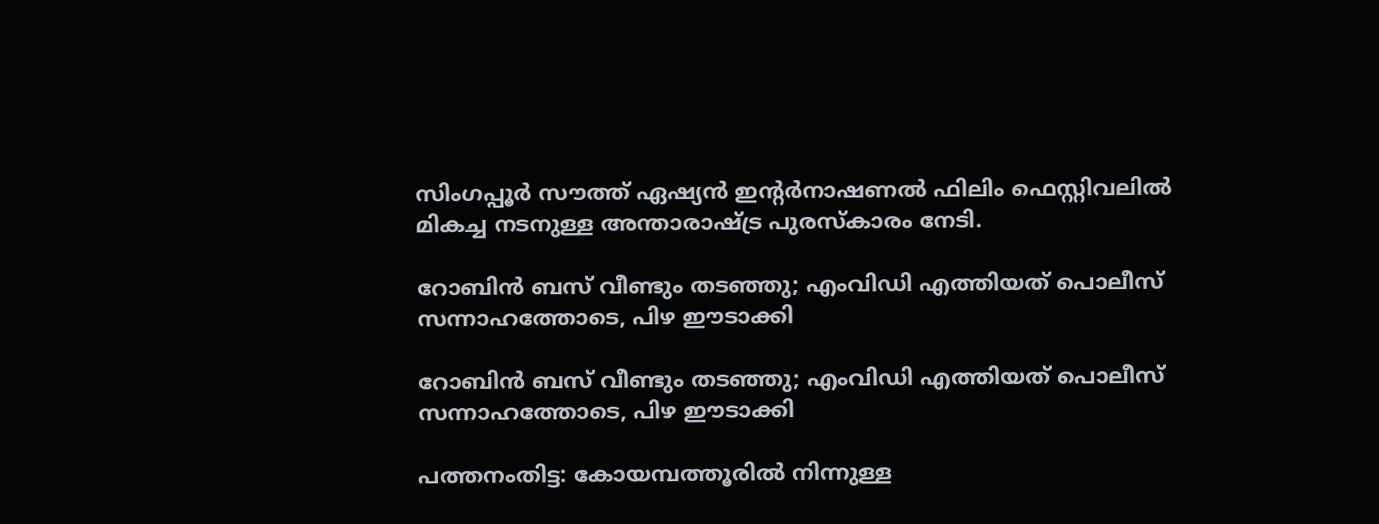സിംഗപ്പൂര്‍ സൗത്ത് ഏഷ്യന്‍ ഇന്റര്‍നാഷണല്‍ ഫിലിം ഫെസ്റ്റിവലില്‍ മികച്ച നടനുള്ള അന്താരാഷ്ട്ര പുരസ്‌കാരം നേടി.

റോബിൻ ബസ് വീണ്ടും തടഞ്ഞു; എംവിഡി എത്തിയത് പൊലീസ് സന്നാഹത്തോടെ, പിഴ ഈടാക്കി

റോബിൻ ബസ് വീണ്ടും തടഞ്ഞു; എംവിഡി എത്തിയത് പൊലീസ് സന്നാഹത്തോടെ, പിഴ ഈടാക്കി

പത്തനംതിട്ട: കോയമ്പത്തൂരിൽ നിന്നുള്ള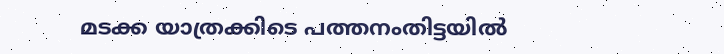മടക്ക യാത്രക്കിടെ പത്തനംതിട്ടയിൽ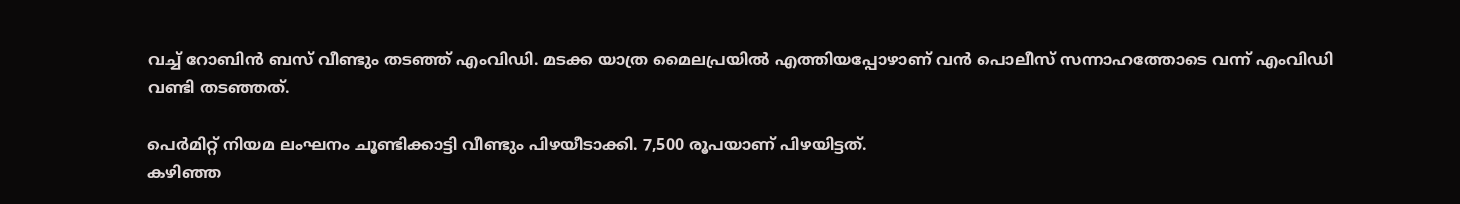വച്ച് റോബിൻ ബസ് വീണ്ടും തടഞ്ഞ് എംവിഡി. മടക്ക യാത്ര മൈലപ്രയിൽ എത്തിയപ്പോഴാണ് വൻ പൊലീസ് സന്നാഹത്തോടെ വന്ന് എംവിഡി വണ്ടി തടഞ്ഞത്.

പെർമിറ്റ് നിയമ ലംഘനം ചൂണ്ടിക്കാട്ടി വീണ്ടും പിഴയീടാക്കി. 7,500 രൂപയാണ് പിഴയിട്ടത്.
കഴിഞ്ഞ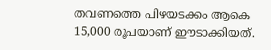തവണത്തെ പിഴയടക്കം ആകെ 15,000 രൂപയാണ് ഈടാക്കിയത്.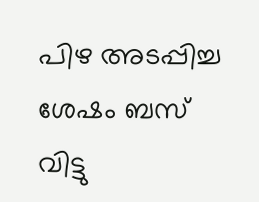പിഴ അടപ്പിച്ച ശേഷം ബസ് വിട്ടു